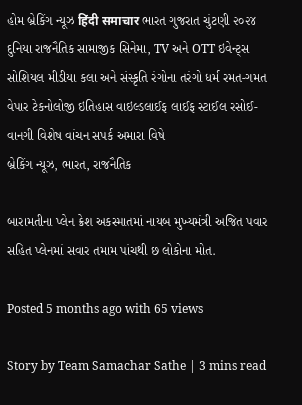હોમ બ્રેકિંગ ન્યૂઝ हिंदी समाचार ભારત ગુજરાત ચુંટણી ૨૦૨૪ દુનિયા રાજનૈતિક સામાજીક સિનેમા, TV અને OTT ઇવેન્ટ્સ સોશિયલ મીડીયા કલા અને સંસ્કૃતિ રંગોના તરંગો ધર્મ રમત-ગમત વેપાર ટેકનોલોજી ઇતિહાસ વાઇલ્ડલાઈફ લાઈફ સ્ટાઈલ રસોઈ-વાનગી વિશેષ વાંચન સપર્ક અમારા વિષે
બ્રેકિંગ ન્યૂઝ, ભારત, રાજનૈતિક

બારામતીના પ્લેન ક્રેશ અકસ્માતમાં નાયબ મુખ્યમંત્રી અજિત પવાર સહિત પ્લેનમાં સવાર તમામ પાંચથી છ લોકોના મોત.

Posted 5 months ago with 65 views

Story by Team Samachar Sathe | 3 mins read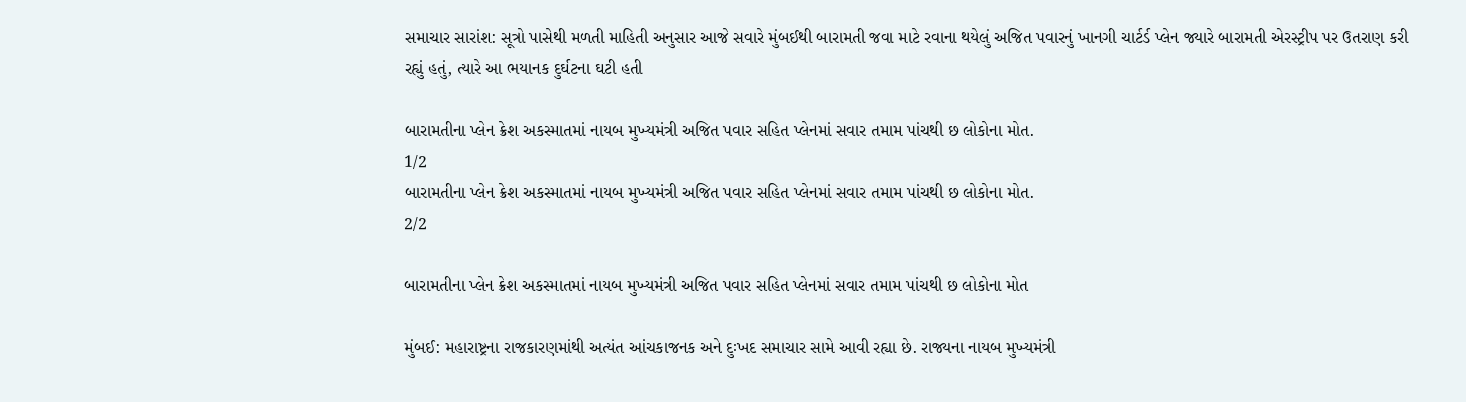સમાચાર સારાંશ: સૂત્રો પાસેથી મળતી માહિતી અનુસાર આજે સવારે મુંબઈથી બારામતી જવા માટે રવાના થયેલું અજિત પવારનું ખાનગી ચાર્ટર્ડ પ્લેન જ્યારે બારામતી એરસ્ટ્રીપ પર ઉતરાણ કરી રહ્યું હતું, ત્યારે આ ભયાનક દુર્ઘટના ઘટી હતી

બારામતીના પ્લેન ક્રેશ અકસ્માતમાં નાયબ મુખ્યમંત્રી અજિત પવાર સહિત પ્લેનમાં સવાર તમામ પાંચથી છ લોકોના મોત.
1/2
બારામતીના પ્લેન ક્રેશ અકસ્માતમાં નાયબ મુખ્યમંત્રી અજિત પવાર સહિત પ્લેનમાં સવાર તમામ પાંચથી છ લોકોના મોત.
2/2

બારામતીના પ્લેન ક્રેશ અકસ્માતમાં નાયબ મુખ્યમંત્રી અજિત પવાર સહિત પ્લેનમાં સવાર તમામ પાંચથી છ લોકોના મોત

મુંબઈ: મહારાષ્ટ્રના રાજકારણમાંથી અત્યંત આંચકાજનક અને દુઃખદ સમાચાર સામે આવી રહ્યા છે. રાજ્યના નાયબ મુખ્યમંત્રી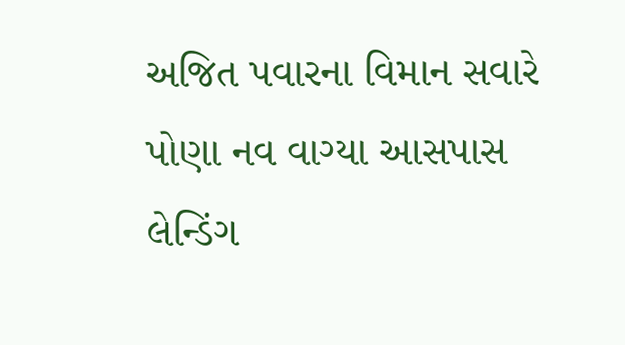અજિત પવારના વિમાન સવારે પોણા નવ વાગ્યા આસપાસ લેન્ડિંગ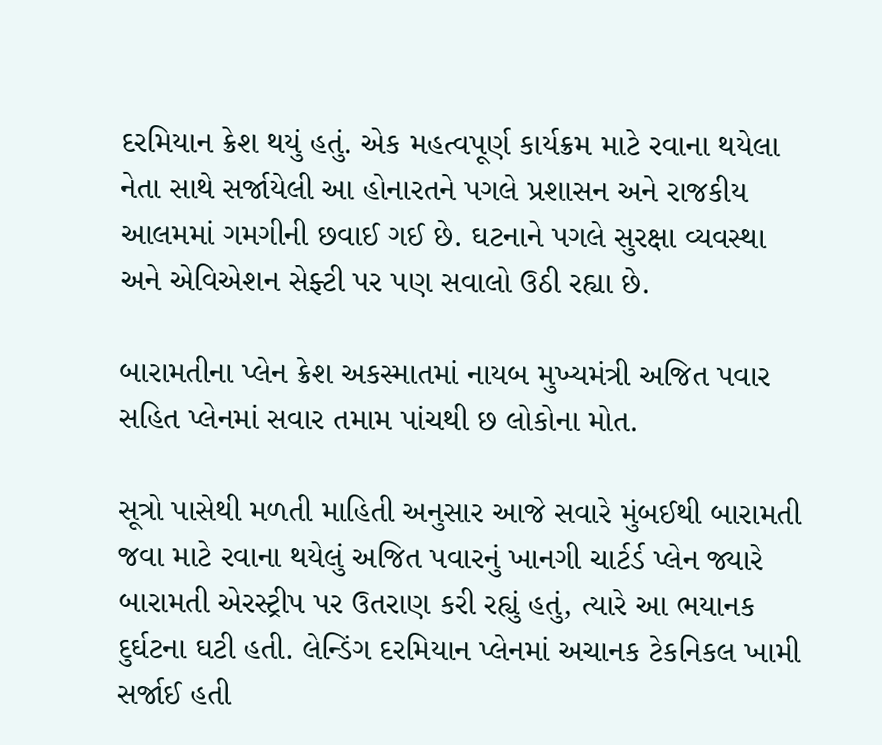દરમિયાન ક્રેશ થયું હતું. એક મહત્વપૂર્ણ કાર્યક્રમ માટે રવાના થયેલા નેતા સાથે સર્જાયેલી આ હોનારતને પગલે પ્રશાસન અને રાજકીય આલમમાં ગમગીની છવાઈ ગઈ છે. ઘટનાને પગલે સુરક્ષા વ્યવસ્થા અને એવિએશન સેફ્ટી પર પણ સવાલો ઉઠી રહ્યા છે.

બારામતીના પ્લેન ક્રેશ અકસ્માતમાં નાયબ મુખ્યમંત્રી અજિત પવાર સહિત પ્લેનમાં સવાર તમામ પાંચથી છ લોકોના મોત.

સૂત્રો પાસેથી મળતી માહિતી અનુસાર આજે સવારે મુંબઈથી બારામતી જવા માટે રવાના થયેલું અજિત પવારનું ખાનગી ચાર્ટર્ડ પ્લેન જ્યારે બારામતી એરસ્ટ્રીપ પર ઉતરાણ કરી રહ્યું હતું, ત્યારે આ ભયાનક દુર્ઘટના ઘટી હતી. લેન્ડિંગ દરમિયાન પ્લેનમાં અચાનક ટેકનિકલ ખામી સર્જાઈ હતી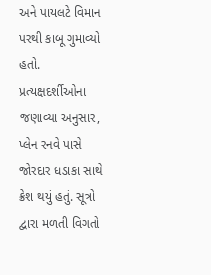અને પાયલટે વિમાન પરથી કાબૂ ગુમાવ્યો હતો. પ્રત્યક્ષદર્શીઓના જણાવ્યા અનુસાર, પ્લેન રનવે પાસે જોરદાર ધડાકા સાથે ક્રેશ થયું હતું. સૂત્રો દ્વારા મળતી વિગતો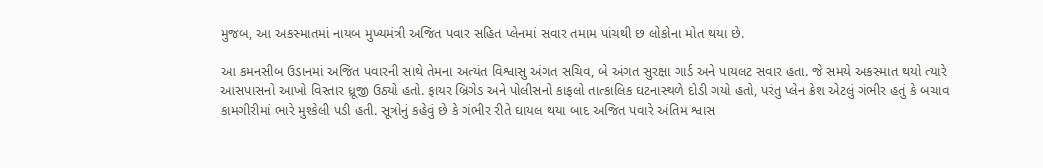મુજબ, આ અકસ્માતમાં નાયબ મુખ્યમંત્રી અજિત પવાર સહિત પ્લેનમાં સવાર તમામ પાંચથી છ લોકોના મોત થયા છે.

આ કમનસીબ ઉડાનમાં અજિત પવારની સાથે તેમના અત્યંત વિશ્વાસુ અંગત સચિવ, બે અંગત સુરક્ષા ગાર્ડ અને પાયલટ સવાર હતા. જે સમયે અકસ્માત થયો ત્યારે આસપાસનો આખો વિસ્તાર ધ્રૂજી ઉઠ્યો હતો. ફાયર બ્રિગેડ અને પોલીસનો કાફલો તાત્કાલિક ઘટનાસ્થળે દોડી ગયો હતો, પરંતુ પ્લેન ક્રેશ એટલું ગંભીર હતું કે બચાવ કામગીરીમાં ભારે મુશ્કેલી પડી હતી. સૂત્રોનું કહેવું છે કે ગંભીર રીતે ઘાયલ થયા બાદ અજિત પવારે અંતિમ શ્વાસ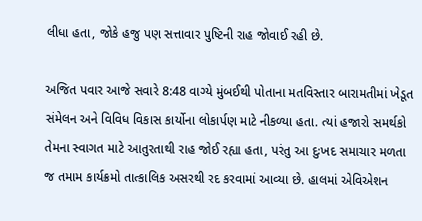લીધા હતા, જોકે હજુ પણ સત્તાવાર પુષ્ટિની રાહ જોવાઈ રહી છે.

અજિત પવાર આજે સવારે 8:48 વાગ્યે મુંબઈથી પોતાના મતવિસ્તાર બારામતીમાં ખેડૂત સંમેલન અને વિવિધ વિકાસ કાર્યોના લોકાર્પણ માટે નીકળ્યા હતા. ત્યાં હજારો સમર્થકો તેમના સ્વાગત માટે આતુરતાથી રાહ જોઈ રહ્યા હતા, પરંતુ આ દુઃખદ સમાચાર મળતા જ તમામ કાર્યક્રમો તાત્કાલિક અસરથી રદ કરવામાં આવ્યા છે. હાલમાં એવિએશન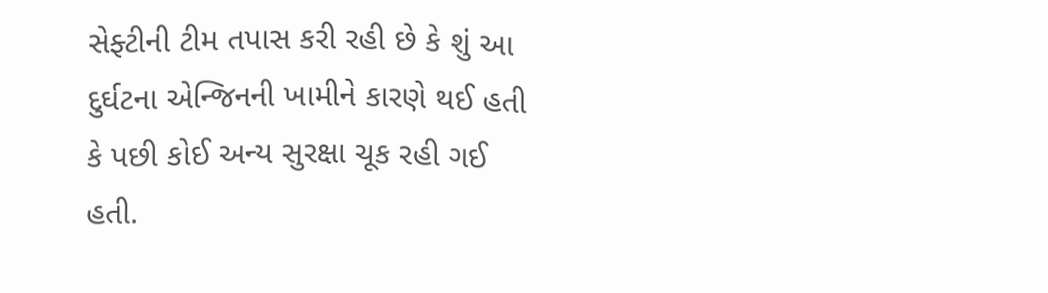સેફ્ટીની ટીમ તપાસ કરી રહી છે કે શું આ દુર્ઘટના એન્જિનની ખામીને કારણે થઈ હતી કે પછી કોઈ અન્ય સુરક્ષા ચૂક રહી ગઈ હતી.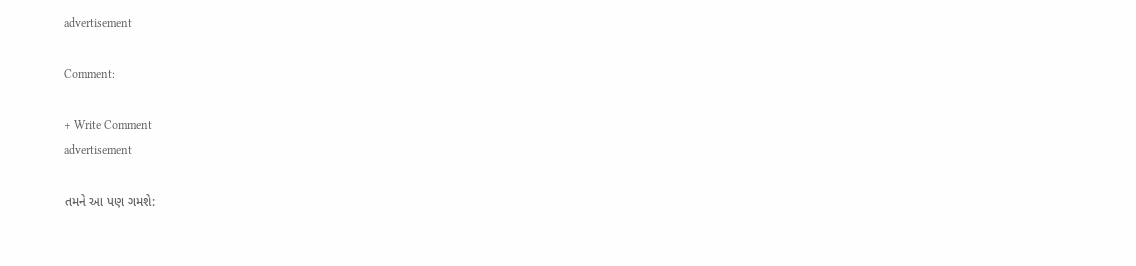advertisement

Comment:

+ Write Comment
advertisement

તમને આ પણ ગમશે: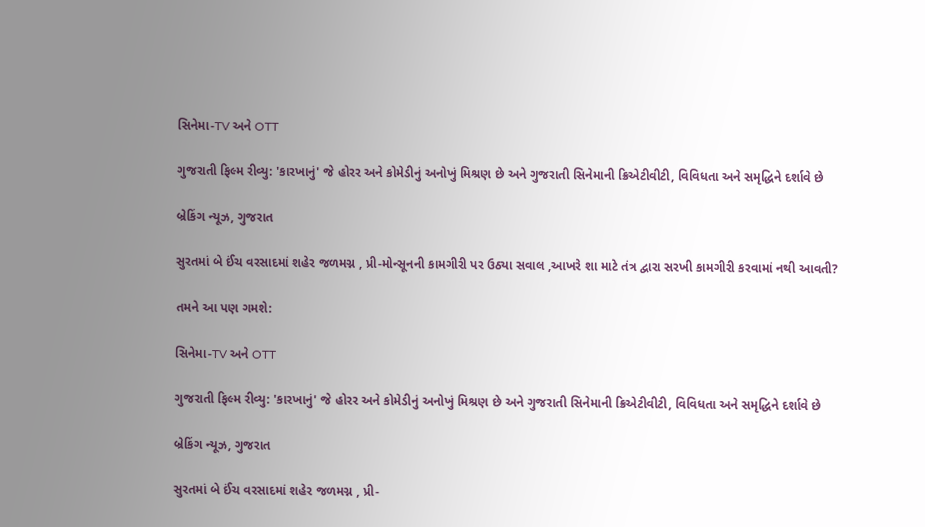સિનેમા-TV અને OTT

ગુજરાતી ફિલ્મ રીવ્યુ: 'કારખાનું' જે હોરર અને કોમેડીનું અનોખું મિશ્રણ છે અને ગુજરાતી સિનેમાની ક્રિએટીવીટી, વિવિધતા અને સમૃદ્ધિને દર્શાવે છે

બ્રેકિંગ ન્યૂઝ, ગુજરાત

સુરતમાં બે ઈંચ વરસાદમાં શહેર જળમગ્ન , પ્રી-મોન્સૂનની કામગીરી પર ઉઠ્યા સવાલ ,આખરે શા માટે તંત્ર દ્વારા સરખી કામગીરી કરવામાં નથી આવતી?

તમને આ પણ ગમશે:

સિનેમા-TV અને OTT

ગુજરાતી ફિલ્મ રીવ્યુ: 'કારખાનું' જે હોરર અને કોમેડીનું અનોખું મિશ્રણ છે અને ગુજરાતી સિનેમાની ક્રિએટીવીટી, વિવિધતા અને સમૃદ્ધિને દર્શાવે છે

બ્રેકિંગ ન્યૂઝ, ગુજરાત

સુરતમાં બે ઈંચ વરસાદમાં શહેર જળમગ્ન , પ્રી-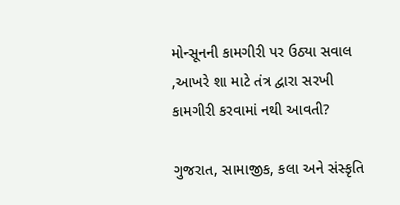મોન્સૂનની કામગીરી પર ઉઠ્યા સવાલ ,આખરે શા માટે તંત્ર દ્વારા સરખી કામગીરી કરવામાં નથી આવતી?

ગુજરાત, સામાજીક, કલા અને સંસ્કૃતિ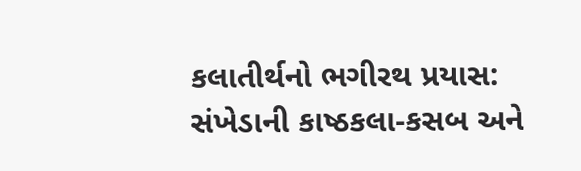કલાતીર્થનો ભગીરથ પ્રયાસ: સંખેડાની કાષ્ઠકલા-કસબ અને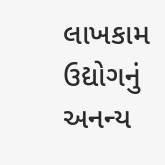લાખકામ ઉદ્યોગનું અનન્ય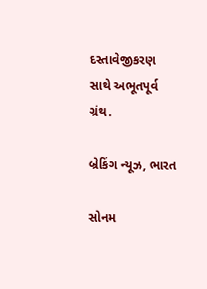દસ્તાવેજીકરણ સાથે અભૂતપૂર્વ ગ્રંથ.

બ્રેકિંગ ન્યૂઝ, ભારત

સોનમ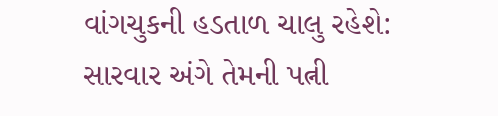વાંગચુકની હડતાળ ચાલુ રહેશે: સારવાર અંગે તેમની પત્ની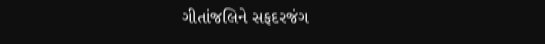ગીતાંજલિને સફદરજંગ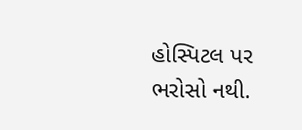હોસ્પિટલ પર ભરોસો નથી.